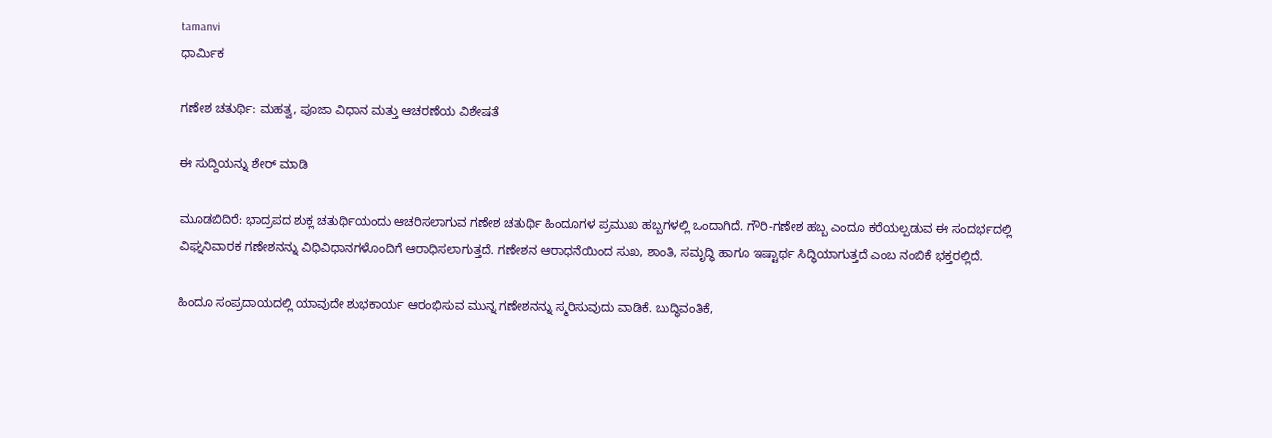tamanvi
ಧಾರ್ಮಿಕ

ಗಣೇಶ ಚತುರ್ಥಿ: ಮಹತ್ವ, ಪೂಜಾ ವಿಧಾನ ಮತ್ತು ಆಚರಣೆಯ ವಿಶೇಷತೆ

ಈ ಸುದ್ದಿಯನ್ನು ಶೇರ್ ಮಾಡಿ

ಮೂಡಬಿದಿರೆ: ಭಾದ್ರಪದ ಶುಕ್ಲ ಚತುರ್ಥಿಯಂದು ಆಚರಿಸಲಾಗುವ ಗಣೇಶ ಚತುರ್ಥಿ ಹಿಂದೂಗಳ ಪ್ರಮುಖ ಹಬ್ಬಗಳಲ್ಲಿ ಒಂದಾಗಿದೆ. ಗೌರಿ-ಗಣೇಶ ಹಬ್ಬ ಎಂದೂ ಕರೆಯಲ್ಪಡುವ ಈ ಸಂದರ್ಭದಲ್ಲಿ ವಿಘ್ನನಿವಾರಕ ಗಣೇಶನನ್ನು ವಿಧಿವಿಧಾನಗಳೊಂದಿಗೆ ಆರಾಧಿಸಲಾಗುತ್ತದೆ. ಗಣೇಶನ ಆರಾಧನೆಯಿಂದ ಸುಖ, ಶಾಂತಿ, ಸಮೃದ್ಧಿ ಹಾಗೂ ಇಷ್ಟಾರ್ಥ ಸಿದ್ಧಿಯಾಗುತ್ತದೆ ಎಂಬ ನಂಬಿಕೆ ಭಕ್ತರಲ್ಲಿದೆ.

ಹಿಂದೂ ಸಂಪ್ರದಾಯದಲ್ಲಿ ಯಾವುದೇ ಶುಭಕಾರ್ಯ ಆರಂಭಿಸುವ ಮುನ್ನ ಗಣೇಶನನ್ನು ಸ್ಮರಿಸುವುದು ವಾಡಿಕೆ. ಬುದ್ಧಿವಂತಿಕೆ,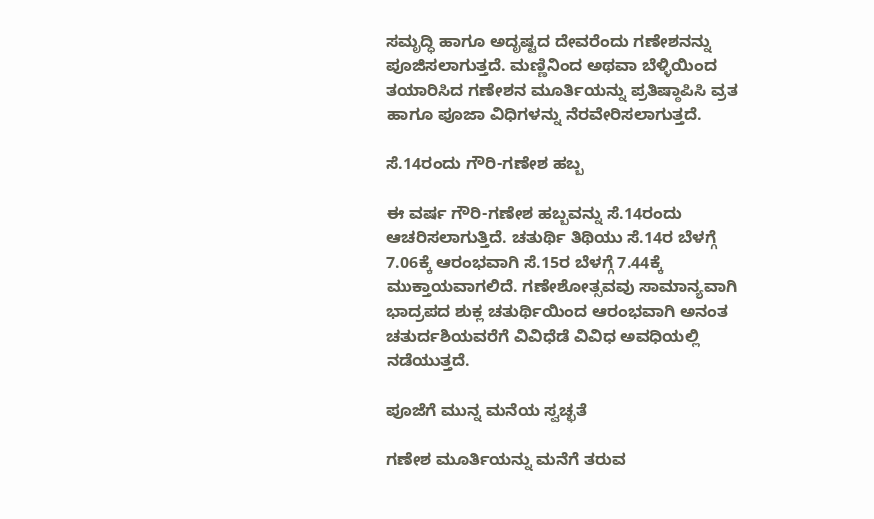ಸಮೃದ್ಧಿ ಹಾಗೂ ಅದೃಷ್ಟದ ದೇವರೆಂದು ಗಣೇಶನನ್ನು ಪೂಜಿಸಲಾಗುತ್ತದೆ. ಮಣ್ಣಿನಿಂದ ಅಥವಾ ಬೆಳ್ಳಿಯಿಂದ ತಯಾರಿಸಿದ ಗಣೇಶನ ಮೂರ್ತಿಯನ್ನು ಪ್ರತಿಷ್ಠಾಪಿಸಿ ವ್ರತ ಹಾಗೂ ಪೂಜಾ ವಿಧಿಗಳನ್ನು ನೆರವೇರಿಸಲಾಗುತ್ತದೆ.

ಸೆ.14ರಂದು ಗೌರಿ-ಗಣೇಶ ಹಬ್ಬ

ಈ ವರ್ಷ ಗೌರಿ-ಗಣೇಶ ಹಬ್ಬವನ್ನು ಸೆ.14ರಂದು ಆಚರಿಸಲಾಗುತ್ತಿದೆ. ಚತುರ್ಥಿ ತಿಥಿಯು ಸೆ.14ರ ಬೆಳಗ್ಗೆ 7.06ಕ್ಕೆ ಆರಂಭವಾಗಿ ಸೆ.15ರ ಬೆಳಗ್ಗೆ 7.44ಕ್ಕೆ ಮುಕ್ತಾಯವಾಗಲಿದೆ. ಗಣೇಶೋತ್ಸವವು ಸಾಮಾನ್ಯವಾಗಿ ಭಾದ್ರಪದ ಶುಕ್ಲ ಚತುರ್ಥಿಯಿಂದ ಆರಂಭವಾಗಿ ಅನಂತ ಚತುರ್ದಶಿಯವರೆಗೆ ವಿವಿಧೆಡೆ ವಿವಿಧ ಅವಧಿಯಲ್ಲಿ ನಡೆಯುತ್ತದೆ.

ಪೂಜೆಗೆ ಮುನ್ನ ಮನೆಯ ಸ್ವಚ್ಛತೆ

ಗಣೇಶ ಮೂರ್ತಿಯನ್ನು ಮನೆಗೆ ತರುವ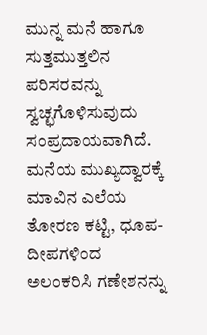ಮುನ್ನ ಮನೆ ಹಾಗೂ ಸುತ್ತಮುತ್ತಲಿನ ಪರಿಸರವನ್ನು ಸ್ವಚ್ಛಗೊಳಿಸುವುದು ಸಂಪ್ರದಾಯವಾಗಿದೆ. ಮನೆಯ ಮುಖ್ಯದ್ವಾರಕ್ಕೆ ಮಾವಿನ ಎಲೆಯ ತೋರಣ ಕಟ್ಟಿ, ಧೂಪ-ದೀಪಗಳಿಂದ ಅಲಂಕರಿಸಿ ಗಣೇಶನನ್ನು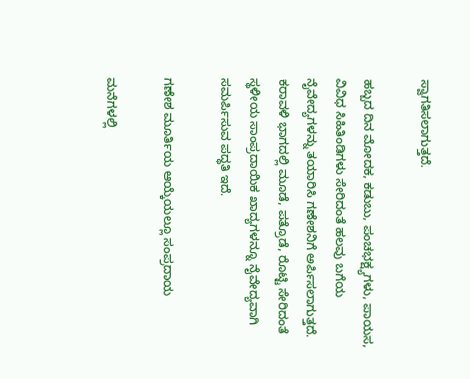ಸ್ವಾಗತಿಸಲಾಗುತ್ತದೆ.

ಹಬ್ಬದ ದಿನ ಮೋದಕ, ಕಡುಬು, ಪಂಚಭಕ್ಷ್ಯಗಳು, ಪಾಯಸ, ವಿವಿಧ ಸಿಹಿತಿಂಡಿಗಳು ಸೇರಿದಂತೆ ಹಲವು ಬಗೆಯ ನೈವೇದ್ಯಗಳನ್ನು ತಯಾರಿಸಿ ಗಣೇಶನಿಗೆ ಅರ್ಪಿಸಲಾಗುತ್ತದೆ. ಕರಾವಳಿ ಭಾಗದಲ್ಲಿ ಮೂಡೆ, ಪತ್ರೊಡೆ, ರೊಟ್ಟಿ ಸೇರಿದಂತೆ ಸ್ಥಳೀಯ ಸಾಂಪ್ರದಾಯಿಕ ಖಾದ್ಯಗಳನ್ನೂ ನೈವೇದ್ಯವಾಗಿ ಸಮರ್ಪಿಸುವ ಪದ್ಧತಿ ಇದೆ.

ಗಣೇಶ ಮೂರ್ತಿಯ ಆಯ್ಕೆಯಲ್ಲೂ ಸಂಪ್ರದಾಯ

ಮನೆಗಳಲ್ಲಿ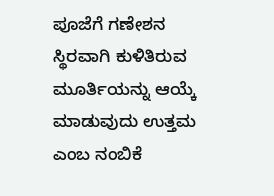ಪೂಜೆಗೆ ಗಣೇಶನ ಸ್ಥಿರವಾಗಿ ಕುಳಿತಿರುವ ಮೂರ್ತಿಯನ್ನು ಆಯ್ಕೆ ಮಾಡುವುದು ಉತ್ತಮ ಎಂಬ ನಂಬಿಕೆ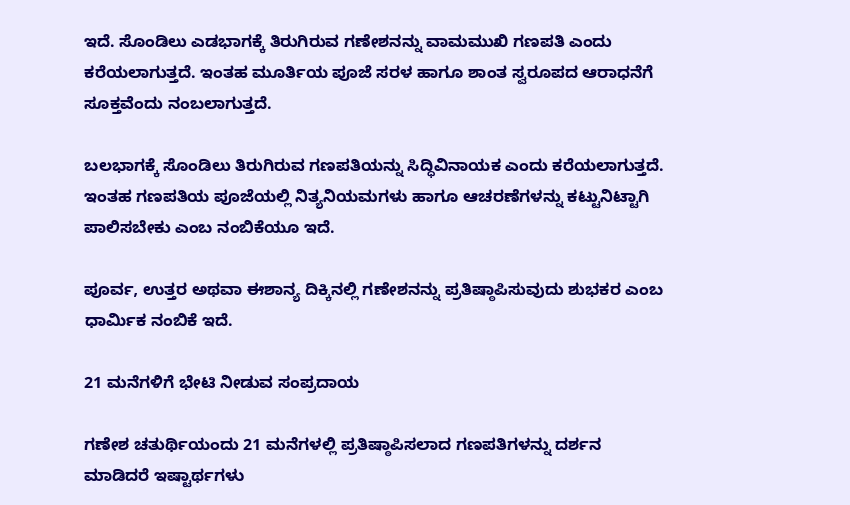ಇದೆ. ಸೊಂಡಿಲು ಎಡಭಾಗಕ್ಕೆ ತಿರುಗಿರುವ ಗಣೇಶನನ್ನು ವಾಮಮುಖಿ ಗಣಪತಿ ಎಂದು ಕರೆಯಲಾಗುತ್ತದೆ. ಇಂತಹ ಮೂರ್ತಿಯ ಪೂಜೆ ಸರಳ ಹಾಗೂ ಶಾಂತ ಸ್ವರೂಪದ ಆರಾಧನೆಗೆ ಸೂಕ್ತವೆಂದು ನಂಬಲಾಗುತ್ತದೆ.

ಬಲಭಾಗಕ್ಕೆ ಸೊಂಡಿಲು ತಿರುಗಿರುವ ಗಣಪತಿಯನ್ನು ಸಿದ್ಧಿವಿನಾಯಕ ಎಂದು ಕರೆಯಲಾಗುತ್ತದೆ. ಇಂತಹ ಗಣಪತಿಯ ಪೂಜೆಯಲ್ಲಿ ನಿತ್ಯನಿಯಮಗಳು ಹಾಗೂ ಆಚರಣೆಗಳನ್ನು ಕಟ್ಟುನಿಟ್ಟಾಗಿ ಪಾಲಿಸಬೇಕು ಎಂಬ ನಂಬಿಕೆಯೂ ಇದೆ.

ಪೂರ್ವ, ಉತ್ತರ ಅಥವಾ ಈಶಾನ್ಯ ದಿಕ್ಕಿನಲ್ಲಿ ಗಣೇಶನನ್ನು ಪ್ರತಿಷ್ಠಾಪಿಸುವುದು ಶುಭಕರ ಎಂಬ ಧಾರ್ಮಿಕ ನಂಬಿಕೆ ಇದೆ.

21 ಮನೆಗಳಿಗೆ ಭೇಟಿ ನೀಡುವ ಸಂಪ್ರದಾಯ

ಗಣೇಶ ಚತುರ್ಥಿಯಂದು 21 ಮನೆಗಳಲ್ಲಿ ಪ್ರತಿಷ್ಠಾಪಿಸಲಾದ ಗಣಪತಿಗಳನ್ನು ದರ್ಶನ ಮಾಡಿದರೆ ಇಷ್ಟಾರ್ಥಗಳು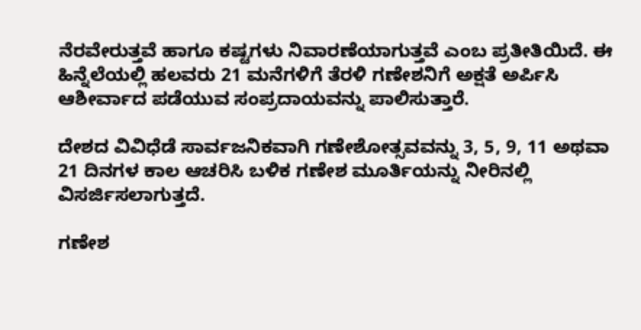ನೆರವೇರುತ್ತವೆ ಹಾಗೂ ಕಷ್ಟಗಳು ನಿವಾರಣೆಯಾಗುತ್ತವೆ ಎಂಬ ಪ್ರತೀತಿಯಿದೆ. ಈ ಹಿನ್ನೆಲೆಯಲ್ಲಿ ಹಲವರು 21 ಮನೆಗಳಿಗೆ ತೆರಳಿ ಗಣೇಶನಿಗೆ ಅಕ್ಷತೆ ಅರ್ಪಿಸಿ ಆಶೀರ್ವಾದ ಪಡೆಯುವ ಸಂಪ್ರದಾಯವನ್ನು ಪಾಲಿಸುತ್ತಾರೆ.

ದೇಶದ ವಿವಿಧೆಡೆ ಸಾರ್ವಜನಿಕವಾಗಿ ಗಣೇಶೋತ್ಸವವನ್ನು 3, 5, 9, 11 ಅಥವಾ 21 ದಿನಗಳ ಕಾಲ ಆಚರಿಸಿ ಬಳಿಕ ಗಣೇಶ ಮೂರ್ತಿಯನ್ನು ನೀರಿನಲ್ಲಿ ವಿಸರ್ಜಿಸಲಾಗುತ್ತದೆ.

ಗಣೇಶ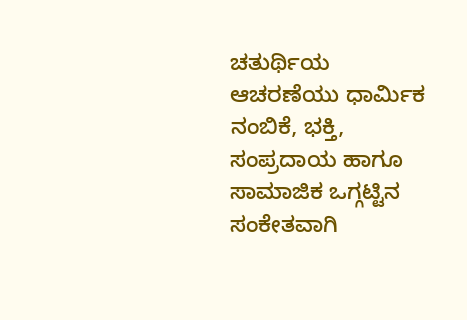ಚತುರ್ಥಿಯ ಆಚರಣೆಯು ಧಾರ್ಮಿಕ ನಂಬಿಕೆ, ಭಕ್ತಿ, ಸಂಪ್ರದಾಯ ಹಾಗೂ ಸಾಮಾಜಿಕ ಒಗ್ಗಟ್ಟಿನ ಸಂಕೇತವಾಗಿ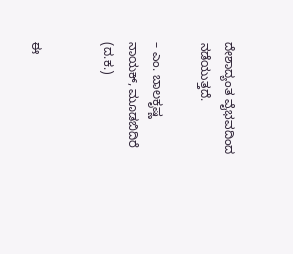ದೇಶಾದ್ಯಂತ ವೈಭವದಿಂದ ನಡೆಯುತ್ತದೆ.

– ಎಂ. ಬಾಲಕೃಷ್ಣ ನಾಯಕ್, ಮೂಡಬಿದಿರೆ (ದ.ಕ.)


ಈ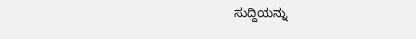ಸುದ್ದಿಯನ್ನು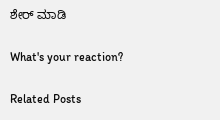ಶೇರ್ ಮಾಡಿ

What's your reaction?

Related Posts